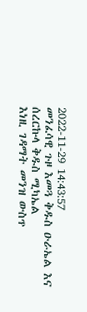2022-11-29 14:43:57
መንፈሳዊ ጉዞ እመጓ ቅዱስ ዑራኤል እና ሰረርኩላ ቅዱስ ሚካኤል
እነዚ ገዳማት መንዝ ውስጥ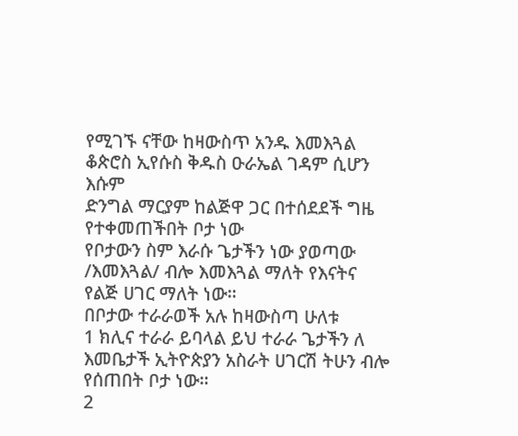የሚገኙ ናቸው ከዛውስጥ አንዱ እመእጓል ቆጵሮስ ኢየሱስ ቅዱስ ዑራኤል ገዳም ሲሆን እሱም
ድንግል ማርያም ከልጅዋ ጋር በተሰደደች ግዜ የተቀመጠችበት ቦታ ነው
የቦታውን ስም እራሱ ጌታችን ነው ያወጣው /እመእጓል/ ብሎ እመእጓል ማለት የእናትና የልጅ ሀገር ማለት ነው።
በቦታው ተራራወች አሉ ከዛውስጣ ሁለቱ
1 ክሊና ተራራ ይባላል ይህ ተራራ ጌታችን ለ እመቤታች ኢትዮጵያን አስራት ሀገርሽ ትሁን ብሎ የሰጠበት ቦታ ነው።
2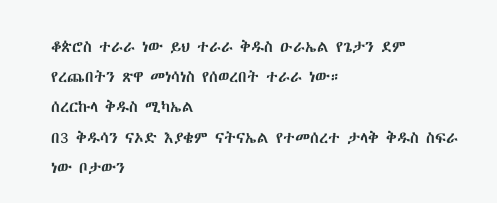ቆጵሮስ ተራራ ነው ይህ ተራራ ቅዱስ ዑራኤል የጌታን ደም የረጨበትን ጽዋ መነሳነስ የሰወረበት ተራራ ነው።
ሰረርኩላ ቅዱስ ሚካኤል
በ3 ቅዱሳን ናኦድ እያቄም ናትናኤል የተመሰረተ ታላቅ ቅዱስ ስፍራ ነው ቦታውን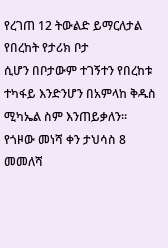የረገጠ 12 ትውልድ ይማርለታል የበረከት የታሪክ ቦታ
ሲሆን በቦታውም ተገኝተን የበረከቱ ተካፋይ እንድንሆን በአምላከ ቅዱስ ሚካኤል ስም እንጠይቃለን።
የጎዞው መነሻ ቀን ታህሳስ 8 መመለሻ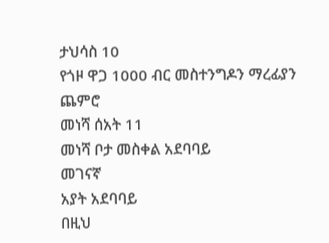ታህሳስ 10
የጎዞ ዋጋ 1000 ብር መስተንግዶን ማረፊያን ጨምሮ
መነሻ ሰአት 11
መነሻ ቦታ መስቀል አደባባይ
መገናኛ
አያት አደባባይ
በዚህ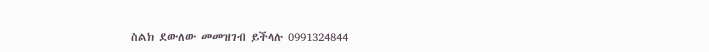ስልክ ደውለው መመዝገብ ይችላሉ 0991324844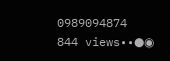0989094874
844 views••●◉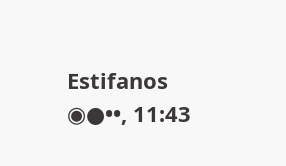Estifanos ◉●••, 11:43